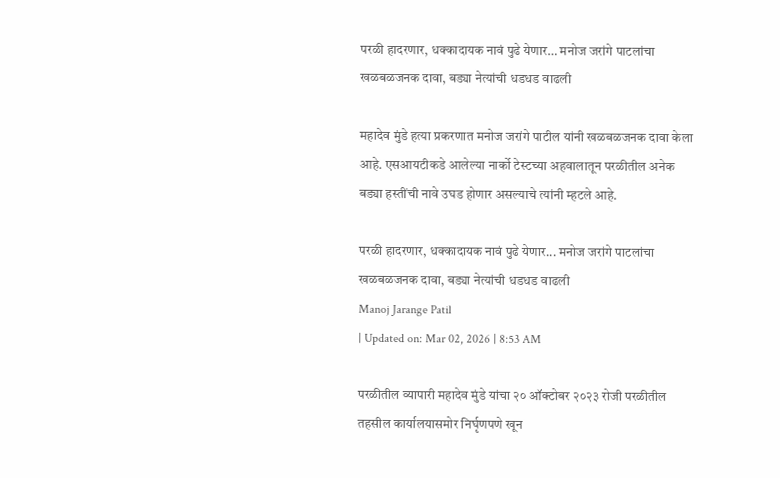परळी हादरणार, धक्कादायक नावं पुढे येणार… मनोज जरांगे पाटलांचा खळबळजनक दावा, बड्या नेत्यांची धडधड वाढली

महादेव मुंडे हत्या प्रकरणात मनोज जरांगे पाटील यांनी खळबळजनक दावा केला आहे. एसआयटीकडे आलेल्या नार्को टेस्टच्या अहवालातून परळीतील अनेक बड्या हस्तींची नावे उघड होणार असल्याचे त्यांनी म्हटले आहे.

परळी हादरणार, धक्कादायक नावं पुढे येणार... मनोज जरांगे पाटलांचा खळबळजनक दावा, बड्या नेत्यांची धडधड वाढली
Manoj Jarange Patil
| Updated on: Mar 02, 2026 | 8:53 AM

परळीतील व्यापारी महादेव मुंडे यांचा २० ऑक्टोबर २०२३ रोजी परळीतील तहसील कार्यालयासमोर निर्घृणपणे खून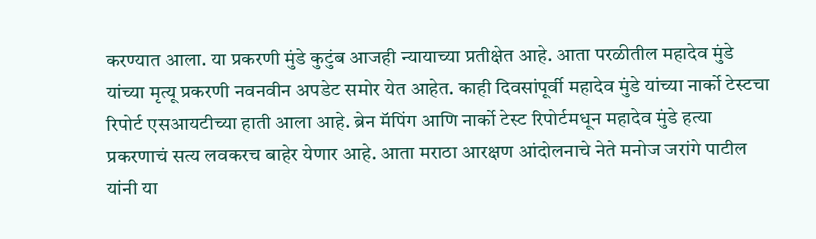करण्यात आला. या प्रकरणी मुंडे कुटुंब आजही न्यायाच्या प्रतीक्षेत आहे. आता परळीतील महादेव मुंडे यांच्या मृत्यू प्रकरणी नवनवीन अपडेट समोर येत आहेत. काही दिवसांपूर्वी महादेव मुंडे यांच्या नार्को टेस्टचा रिपोर्ट एसआयटीच्या हाती आला आहे. ब्रेन मॅपिंग आणि नार्को टेस्ट रिपोर्टमधून महादेव मुंडे हत्या प्रकरणाचं सत्य लवकरच बाहेर येणार आहे. आता मराठा आरक्षण आंदोलनाचे नेते मनोज जरांगे पाटील यांनी या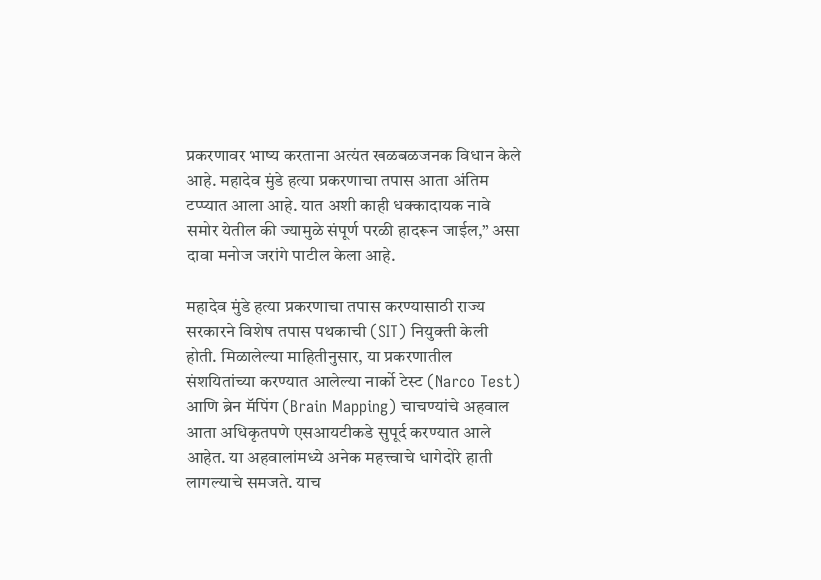प्रकरणावर भाष्य करताना अत्यंत खळबळजनक विधान केले आहे. महादेव मुंडे हत्या प्रकरणाचा तपास आता अंतिम टप्प्यात आला आहे. यात अशी काही धक्कादायक नावे समोर येतील की ज्यामुळे संपूर्ण परळी हादरून जाईल,” असा दावा मनोज जरांगे पाटील केला आहे.

महादेव मुंडे हत्या प्रकरणाचा तपास करण्यासाठी राज्य सरकारने विशेष तपास पथकाची (SIT) नियुक्ती केली होती. मिळालेल्या माहितीनुसार, या प्रकरणातील संशयितांच्या करण्यात आलेल्या नार्को टेस्ट (Narco Test) आणि ब्रेन मॅपिंग (Brain Mapping) चाचण्यांचे अहवाल आता अधिकृतपणे एसआयटीकडे सुपूर्द करण्यात आले आहेत. या अहवालांमध्ये अनेक महत्त्वाचे धागेदोरे हाती लागल्याचे समजते. याच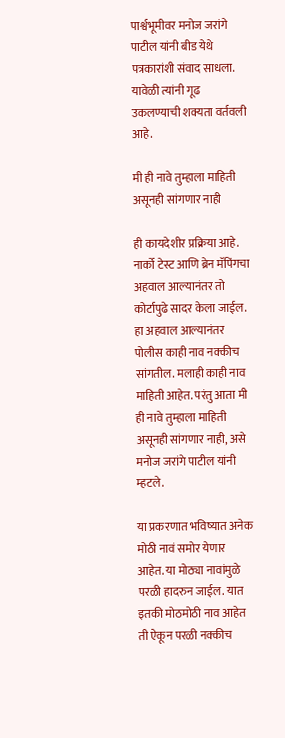पार्श्वभूमीवर मनोज जरांगे पाटील यांनी बीड येथे पत्रकारांशी संवाद साधला. यावेळी त्यांनी गूढ उकलण्याची शक्यता वर्तवली आहे.

मी ही नावे तुम्हाला माहिती असूनही सांगणार नाही

ही कायदेशीर प्रक्रिया आहे. नार्को टेस्ट आणि ब्रेन मॅपिंगचा अहवाल आल्यानंतर तो कोर्टापुढे सादर केला जाईल. हा अहवाल आल्यानंतर पोलीस काही नाव नक्कीच सांगतील. मलाही काही नाव माहिती आहेत. परंतु आता मी ही नावे तुम्हाला माहिती असूनही सांगणार नाही, असे मनोज जरांगे पाटील यांनी म्हटले.

या प्रकरणात भविष्यात अनेक मोठी नावं समोर येणार आहेत. या मोठ्या नावांमुळे परळी हादरुन जाईल. यात इतकी मोठमोठी नाव आहेत ती ऐकून परळी नक्कीच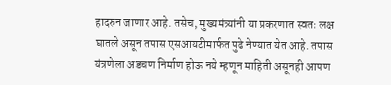हादरुन जाणार आहे. तसेच, मुख्यमंत्र्यांनी या प्रकरणात स्वतः लक्ष घातले असून तपास एसआयटीमार्फत पुढे नेण्यात येत आहे. तपास यंत्रणेला अडचण निर्माण होऊ नये म्हणून माहिती असूनही आपण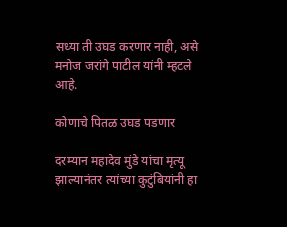सध्या ती उघड करणार नाही, असे मनोज जरांगे पाटील यांनी म्हटले आहे.

कोणाचे पितळ उघड पडणार

दरम्यान महादेव मुंडे यांचा मृत्यू झाल्यानंतर त्यांच्या कुटुंबियांनी हा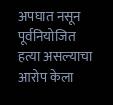अपघात नसून पूर्वनियोजित हत्या असल्याचा आरोप केला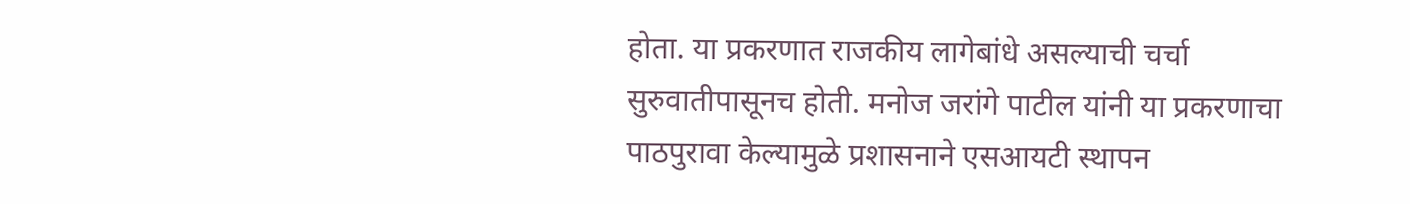होता. या प्रकरणात राजकीय लागेबांधे असल्याची चर्चा सुरुवातीपासूनच होती. मनोज जरांगे पाटील यांनी या प्रकरणाचा पाठपुरावा केल्यामुळे प्रशासनाने एसआयटी स्थापन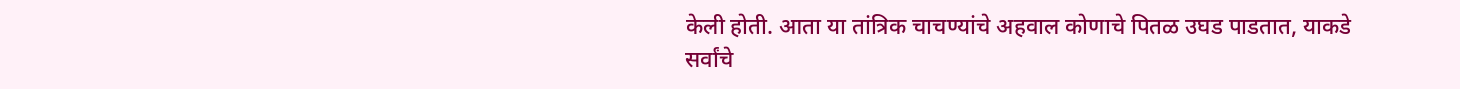केली होती. आता या तांत्रिक चाचण्यांचे अहवाल कोणाचे पितळ उघड पाडतात, याकडे सर्वांचे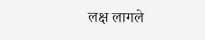लक्ष लागले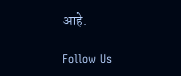आहे.

Follow Us